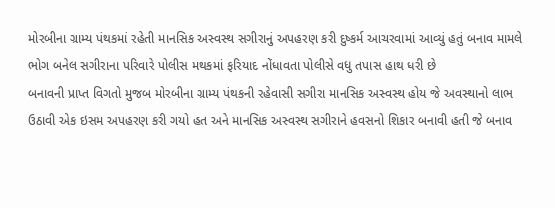મોરબીના ગ્રામ્ય પંથકમાં રહેતી માનસિક અસ્વસ્થ સગીરાનું અપહરણ કરી દુષ્કર્મ આચરવામાં આવ્યું હતું બનાવ મામલે ભોગ બનેલ સગીરાના પરિવારે પોલીસ મથકમાં ફરિયાદ નોંધાવતા પોલીસે વધુ તપાસ હાથ ધરી છે
બનાવની પ્રાપ્ત વિગતો મુજબ મોરબીના ગ્રામ્ય પંથકની રહેવાસી સગીરા માનસિક અસ્વસ્થ હોય જે અવસ્થાનો લાભ ઉઠાવી એક ઇસમ અપહરણ કરી ગયો હત અને માનસિક અસ્વસ્થ સગીરાને હવસનો શિકાર બનાવી હતી જે બનાવ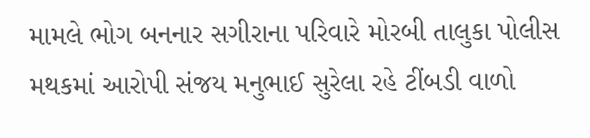મામલે ભોગ બનનાર સગીરાના પરિવારે મોરબી તાલુકા પોલીસ મથકમાં આરોપી સંજય મનુભાઈ સુરેલા રહે ટીંબડી વાળો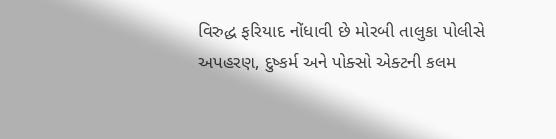વિરુદ્ધ ફરિયાદ નોંધાવી છે મોરબી તાલુકા પોલીસે અપહરણ, દુષ્કર્મ અને પોક્સો એક્ટની કલમ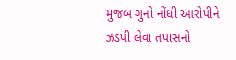મુજબ ગુનો નોંધી આરોપીને ઝડપી લેવા તપાસનો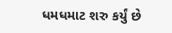ધમધમાટ શરુ કર્યું છે